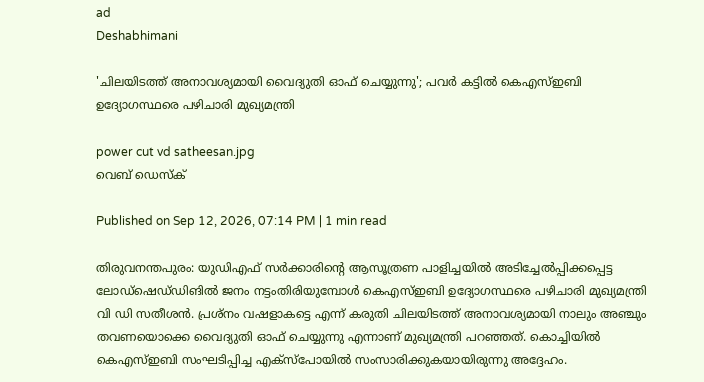ad
Deshabhimani

'ചിലയിടത്ത് അനാവശ്യമായി വൈദ്യുതി ഓഫ് ചെയ്യുന്നു'; പവർ കട്ടിൽ കെഎസ്ഇബി ഉദ്യോഗസ്ഥരെ പഴിചാരി മുഖ്യമന്ത്രി

power cut vd satheesan.jpg
വെബ് ഡെസ്ക്

Published on Sep 12, 2026, 07:14 PM | 1 min read

തിരുവനന്തപുരം: യുഡിഎഫ്‌ സർക്കാരിന്റെ ആസൂത്രണ പാളിച്ചയിൽ അടിച്ചേൽപ്പിക്കപ്പെട്ട ലോഡ്‌ഷെഡ്‌ഡിങിൽ ജനം നട്ടംതിരിയുമ്പോൾ കെഎസ്ഇബി ഉദ്യോഗസ്ഥരെ പഴിചാരി മുഖ്യമന്ത്രി വി ഡി സതീശൻ. പ്രശ്നം വഷളാകട്ടെ എന്ന് കരുതി ചിലയിടത്ത് അനാവശ്യമായി നാലും അഞ്ചും തവണയൊക്കെ വൈദ്യുതി ഓഫ് ചെയ്യുന്നു എന്നാണ് മുഖ്യമന്ത്രി പറഞ്ഞത്. കൊച്ചിയിൽ കെഎസ്ഇബി സംഘടിപ്പിച്ച എക്സ്പോയിൽ സംസാരിക്കുകയായിരുന്നു അദ്ദേഹം.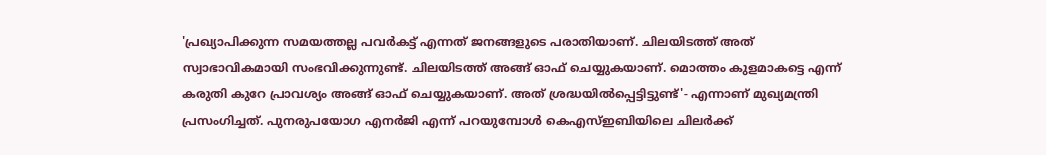'പ്രഖ്യാപിക്കുന്ന സമയത്തല്ല പവർകട്ട് എന്നത് ജനങ്ങളുടെ പരാതിയാണ്. ചിലയിടത്ത് അത് സ്വാഭാവികമായി സംഭവിക്കുന്നുണ്ട്. ചിലയിടത്ത് അങ്ങ് ഓഫ് ചെയ്യുകയാണ്. മൊത്തം കുളമാകട്ടെ എന്ന് കരുതി കുറേ പ്രാവശ്യം അങ്ങ് ഓഫ് ചെയ്യുകയാണ്. അത് ശ്രദ്ധയിൽപ്പെട്ടിട്ടുണ്ട്'- എന്നാണ് മുഖ്യമന്ത്രി പ്രസംഗിച്ചത്. പുനരുപയോഗ എനർജി എന്ന് പറയുമ്പോൾ കെഎസ്ഇബിയിലെ ചിലർക്ക്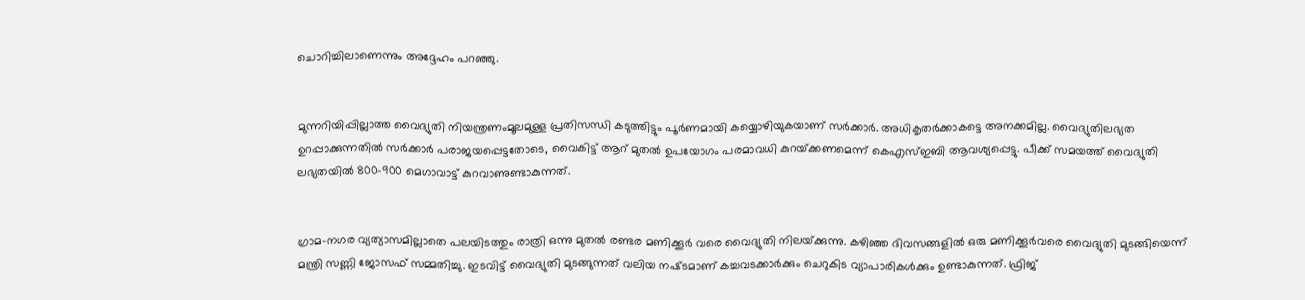ചൊറിച്ചിലാണെന്നും അദ്ദേഹം പറഞ്ഞു.


മുന്നറിയിപ്പില്ലാത്ത വൈദ്യുതി നിയന്ത്രണംമൂലമുള്ള പ്രതിസന്ധി കടുത്തിട്ടും പൂർണമായി കയ്യൊഴിയുകയാണ് സർക്കാർ. അധികൃതർക്കാകട്ടെ അനക്കമില്ല. വൈദ്യുതിലഭ്യത ഉറപ്പാക്കുന്നതിൽ സര്‍ക്കാര്‍ പരാജയപ്പെട്ടതോടെ, വൈകിട്ട് ആറ്‌ മുതൽ ഉപയോഗം പരമാവധി കുറയ്‌ക്കണമെന്ന്‌ കെഎസ്ഇബി ആവശ്യപ്പെട്ടു. പീക്ക് സമയത്ത് വൈദ്യുതി ലഭ്യതയിൽ 800–900 മെഗാവാട്ട് കുറവാണുണ്ടാകുന്നത്‌.


ഗ്രാമ–നഗര വ്യത്യാസമില്ലാതെ പലയിടത്തും രാത്രി ഒന്നു മുതല്‍ രണ്ടര മണിക്കൂര്‍ വരെ വൈദ്യുതി നിലയ്‌ക്കുന്നു. കഴിഞ്ഞ ദിവസങ്ങളിൽ ഒരു മണിക്കൂർവരെ വൈദ്യുതി മുടങ്ങിയെന്ന്‌ മന്ത്രി സണ്ണി ജോസഫ്‌ സമ്മതിച്ചു. ഇടവിട്ട്‌ വൈദ്യുതി മുടങ്ങുന്നത്‌ വലിയ നഷ്‌ടമാണ്‌ കച്ചവടക്കാർക്കും ചെറുകിട വ്യാപാരികള്‍ക്കും ഉണ്ടാകുന്നത്‌. ഫ്രിജ്‌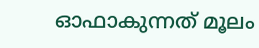ഓഫാകുന്നത് മൂലം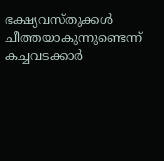ഭക്ഷ്യവസ്‌തുക്കൾ ചീത്തയാകുന്നുണ്ടെന്ന്‌ കച്ചവടക്കാർ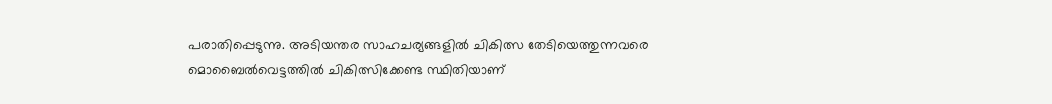പരാതിപ്പെടുന്നു. അടിയന്തര സാഹചര്യങ്ങളിൽ ചികിത്സ തേടിയെത്തുന്നവരെ മൊബൈൽവെട്ടത്തിൽ ചികിത്സിക്കേണ്ട സ്ഥിതിയാണ്‌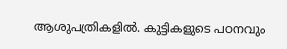ആശുപത്രികളിൽ. കുട്ടികളുടെ പഠനവും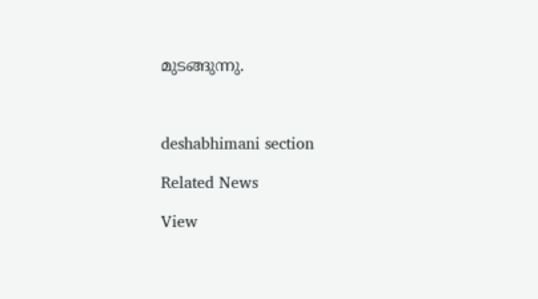മുടങ്ങുന്നു.



deshabhimani section

Related News

View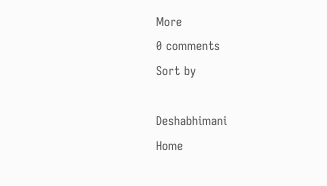More
0 comments
Sort by

Deshabhimani
Home